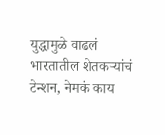युद्धामुळे वाढलं भारतातील शेतकऱ्यांचं टेन्शन, नेमकं काय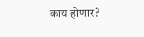काय होणार?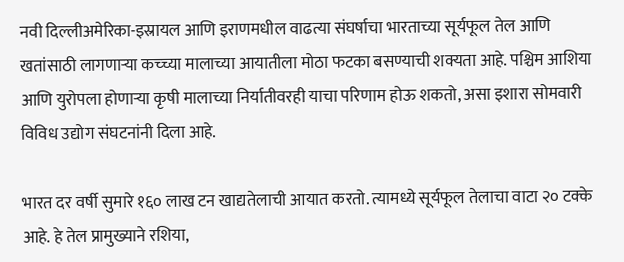नवी दिल्लीअमेरिका-इस्रायल आणि इराणमधील वाढत्या संघर्षाचा भारताच्या सूर्यफूल तेल आणि खतांसाठी लागणाऱ्या कच्च्या मालाच्या आयातीला मोठा फटका बसण्याची शक्यता आहे. पश्चिम आशिया आणि युरोपला होणाऱ्या कृषी मालाच्या निर्यातीवरही याचा परिणाम होऊ शकतो, असा इशारा सोमवारी विविध उद्योग संघटनांनी दिला आहे.

भारत दर वर्षी सुमारे १६० लाख टन खाद्यतेलाची आयात करतो. त्यामध्ये सूर्यफूल तेलाचा वाटा २० टक्के आहे. हे तेल प्रामुख्याने रशिया,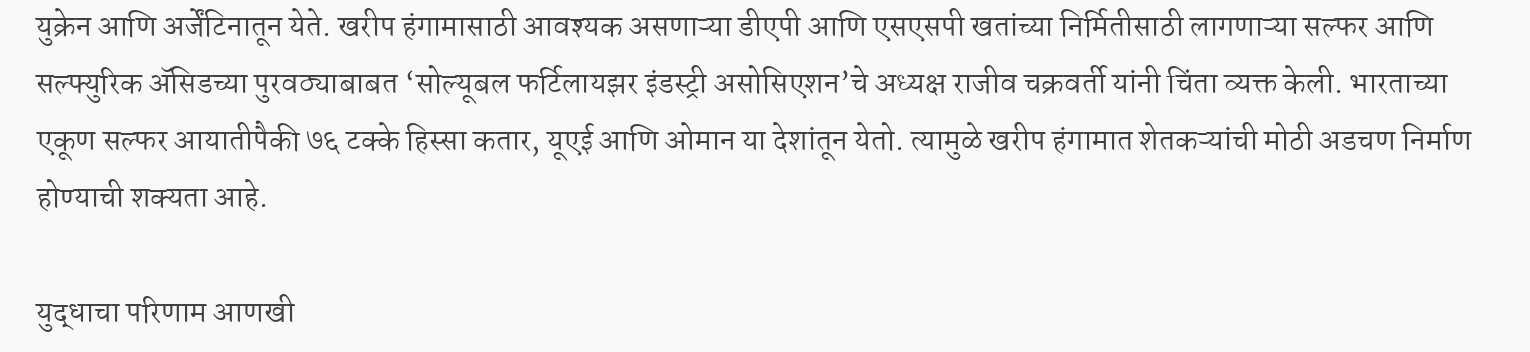युक्रेन आणि अर्जेंटिनातून येते. खरीप हंगामासाठी आवश्यक असणाऱ्या डीएपी आणि एसएसपी खतांच्या निर्मितीसाठी लागणाऱ्या सल्फर आणि सल्फ्युरिक ॲसिडच्या पुरवठ्याबाबत ‘सोल्यूबल फर्टिलायझर इंडस्ट्री असोसिएशन’चे अध्यक्ष राजीव चक्रवर्ती यांनी चिंता व्यक्त केली. भारताच्या एकूण सल्फर आयातीपैकी ७६ टक्के हिस्सा कतार, यूएई आणि ओमान या देशांतून येतो. त्यामुळे खरीप हंगामात शेतकऱ्यांची मोठी अडचण निर्माण होण्याची शक्यता आहे.

युद्धाचा परिणाम आणखी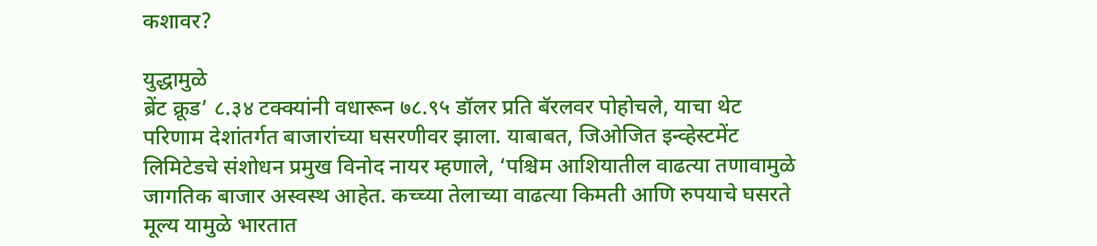कशावर?

युद्धामुळे
ब्रेंट क्रूड’ ८.३४ टक्क्यांनी वधारून ७८.९५ डॉलर प्रति बॅरलवर पोहोचले, याचा थेट परिणाम देशांतर्गत बाजारांच्या घसरणीवर झाला. याबाबत, जिओजित इन्व्हेस्टमेंट लिमिटेडचे संशोधन प्रमुख विनोद नायर म्हणाले, ‘पश्चिम आशियातील वाढत्या तणावामुळे जागतिक बाजार अस्वस्थ आहेत. कच्च्या तेलाच्या वाढत्या किमती आणि रुपयाचे घसरते मूल्य यामुळे भारतात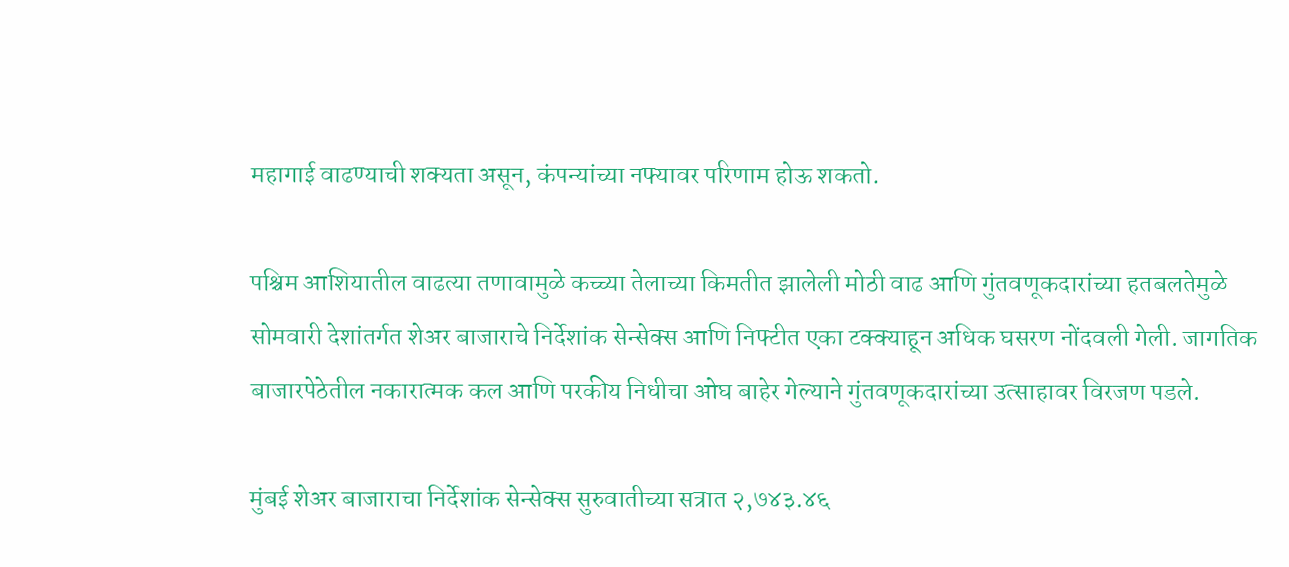महागाई वाढण्याची शक्यता असून, कंपन्यांच्या नफ्यावर परिणाम होऊ शकतो.

पश्चिम आशियातील वाढत्या तणावामुळे कच्च्या तेलाच्या किमतीत झालेली मोठी वाढ आणि गुंतवणूकदारांच्या हतबलतेमुळे सोमवारी देशांतर्गत शेअर बाजाराचे निर्देशांक सेन्सेक्स आणि निफ्टीत एका टक्क्याहून अधिक घसरण नोंदवली गेली. जागतिक बाजारपेठेतील नकारात्मक कल आणि परकीय निधीचा ओघ बाहेर गेल्याने गुंतवणूकदारांच्या उत्साहावर विरजण पडले.

मुंबई शेअर बाजाराचा निर्देशांक सेन्सेक्स सुरुवातीच्या सत्रात २,७४३.४६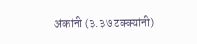अंकांनी (३.३७ टक्क्यांनी)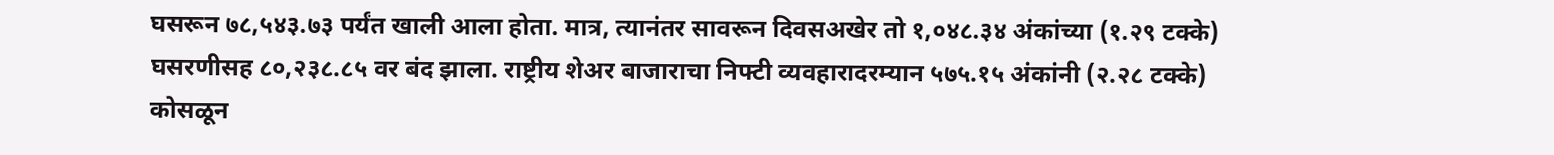घसरून ७८,५४३.७३ पर्यंत खाली आला होता. मात्र, त्यानंतर सावरून दिवसअखेर तो १,०४८.३४ अंकांच्या (१.२९ टक्के) घसरणीसह ८०,२३८.८५ वर बंद झाला. राष्ट्रीय शेअर बाजाराचा निफ्टी व्यवहारादरम्यान ५७५.१५ अंकांनी (२.२८ टक्के) कोसळून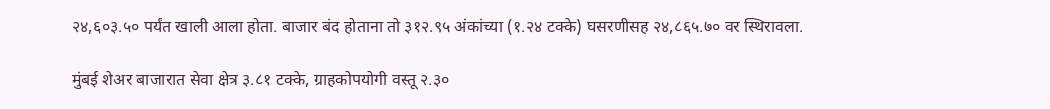२४,६०३.५० पर्यंत खाली आला होता. बाजार बंद होताना तो ३१२.९५ अंकांच्या (१.२४ टक्के) घसरणीसह २४,८६५.७० वर स्थिरावला.

मुंबई शेअर बाजारात सेवा क्षेत्र ३.८१ टक्के, ग्राहकोपयोगी वस्तू २.३०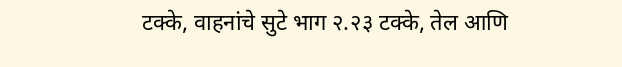टक्के, वाहनांचे सुटे भाग २.२३ टक्के, तेल आणि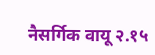नैसर्गिक वायू २.१५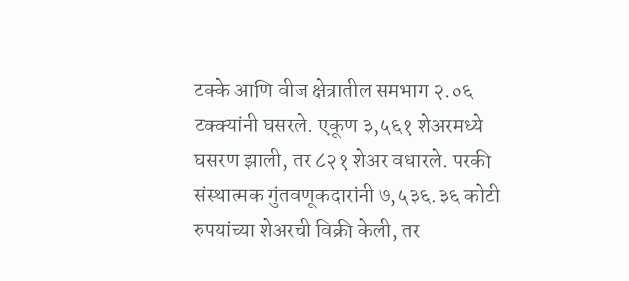टक्के आणि वीज क्षेत्रातील समभाग २.०६ टक्क्यांनी घसरले. एकूण ३,५६१ शेअरमध्ये घसरण झाली, तर ८२१ शेअर वधारले. परकी संस्थात्मक गुंतवणूकदारांनी ७,५३६.३६ कोटी रुपयांच्या शेअरची विक्री केली, तर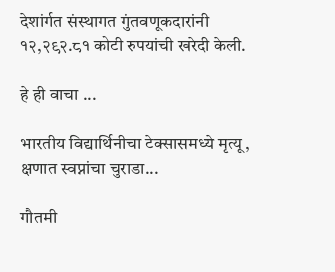देशांर्गत संस्थागत गुंतवणूकदारांनी १२,२९२.८१ कोटी रुपयांची खरेदी केली.

हे ही वाचा ...

भारतीय विद्यार्थिनीचा टेक्सासमध्ये मृत्यू, क्षणात स्वप्नांचा चुराडा...

गौतमी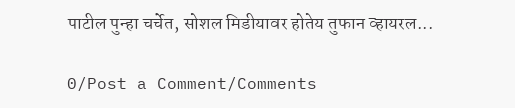पाटील पुन्हा चर्चेत, सोशल मिडीयावर होतेय तुफान व्हायरल...

0/Post a Comment/Comments